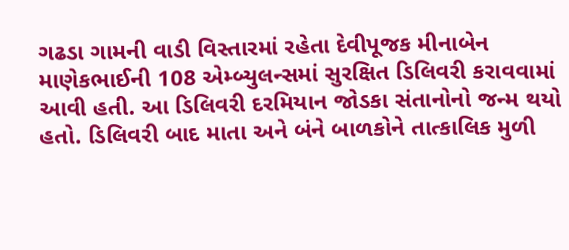ગઢડા ગામની વાડી વિસ્તારમાં રહેતા દેવીપૂજક મીનાબેન માણેકભાઈની 108 એમ્બ્યુલન્સમાં સુરક્ષિત ડિલિવરી કરાવવામાં આવી હતી. આ ડિલિવરી દરમિયાન જોડકા સંતાનોનો જન્મ થયો હતો. ડિલિવરી બાદ માતા અને બંને બાળકોને તાત્કાલિક મુળી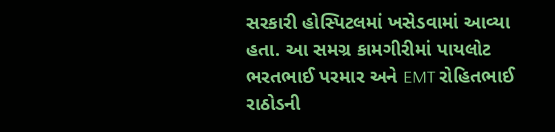સરકારી હોસ્પિટલમાં ખસેડવામાં આવ્યા હતા. આ સમગ્ર કામગીરીમાં પાયલોટ ભરતભાઈ પરમાર અને EMT રોહિતભાઈ રાઠોડની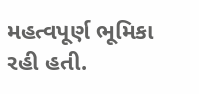મહત્વપૂર્ણ ભૂમિકા રહી હતી.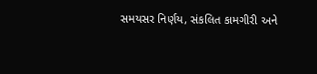સમયસર નિર્ણય, સંકલિત કામગીરી અને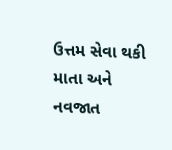ઉત્તમ સેવા થકી માતા અને નવજાત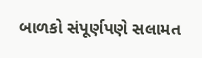બાળકો સંપૂર્ણપણે સલામત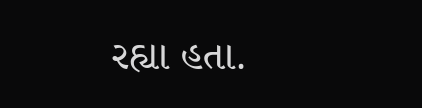રહ્યા હતા.